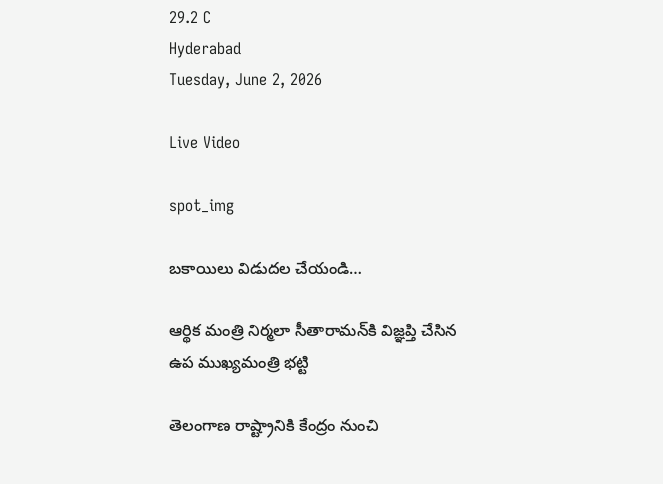29.2 C
Hyderabad
Tuesday, June 2, 2026

Live Video

spot_img

బకాయిలు విడుదల చేయండి…

ఆర్థిక మంత్రి నిర్మలా సీతారామన్‌కి విజ్ఞప్తి చేసిన ఉప ముఖ్యమంత్రి భట్టి

తెలంగాణ రాష్ట్రానికి కేంద్రం నుంచి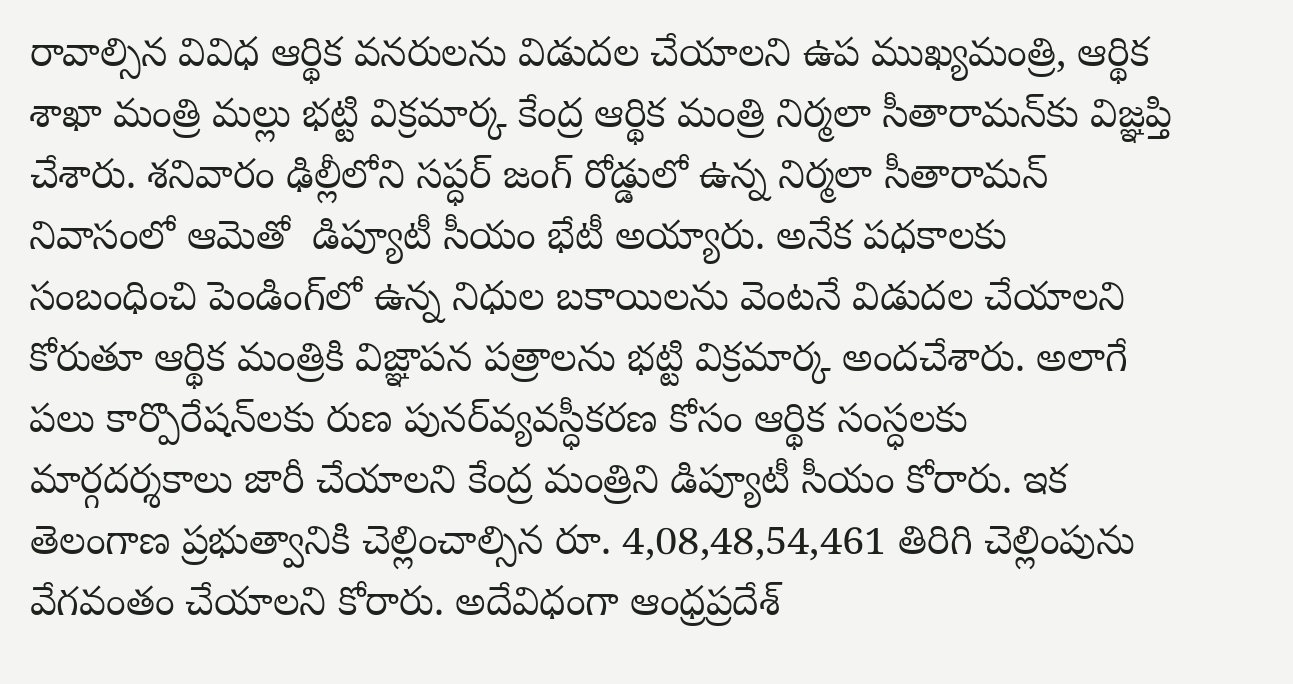రావాల్సిన వివిధ ఆర్థిక వనరులను విడుదల చేయాలని ఉప ముఖ్యమంత్రి, ఆర్థిక శాఖా మంత్రి మల్లు భట్టి విక్రమార్క కేంద్ర ఆర్థిక మంత్రి నిర్మలా సీతారామన్‌కు విజ్ఞప్తి చేశారు. శనివారం ఢిల్లీలోని సప్ధర్‌ జంగ్‌ రోడ్డులో ఉన్న నిర్మలా సీతారామన్‌ నివాసంలో ఆమెతో  డిప్యూటీ సీయం భేటీ అయ్యారు. అనేక పధకాలకు సంబంధించి పెండింగ్‌లో ఉన్న నిధుల బకాయిలను వెంటనే విడుదల చేయాలని కోరుతూ ఆర్థిక మంత్రికి విజ్ఞాపన పత్రాలను భట్టి విక్రమార్క అందచేశారు. అలాగే పలు కార్పొరేషన్‌లకు రుణ పునర్‌వ్యవస్ధీకరణ కోసం ఆర్థిక సంస్ధలకు మార్గదర్శకాలు జారీ చేయాలని కేంద్ర మంత్రిని డిప్యూటీ సీయం కోరారు. ఇక తెలంగాణ ప్రభుత్వానికి చెల్లించాల్సిన రూ. 4,08,48,54,461 తిరిగి చెల్లింపును వేగవంతం చేయాలని కోరారు. అదేవిధంగా ఆంధ్రప్రదేశ్‌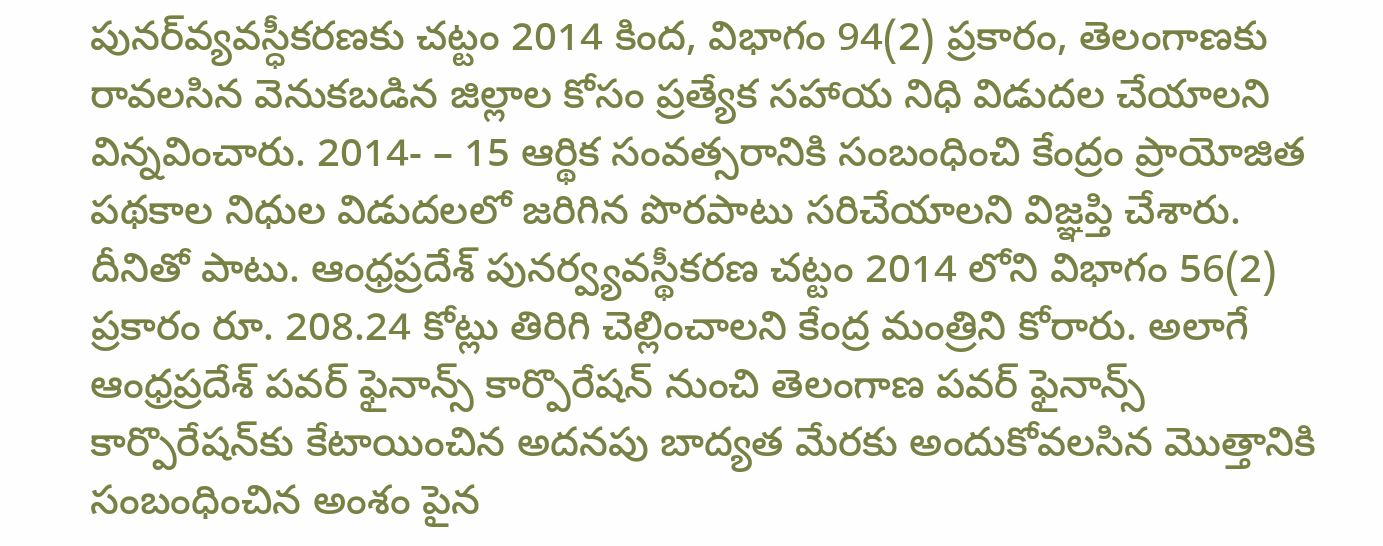పునర్‌వ్యవస్ధీకరణకు చట్టం 2014 కింద, విభాగం 94(2) ప్రకారం, తెలంగాణకు రావలసిన వెనుకబడిన జిల్లాల కోసం ప్రత్యేక సహాయ నిధి విడుదల చేయాలని విన్నవించారు. 2014- – 15 ఆర్థిక సంవత్సరానికి సంబంధించి కేంద్రం ప్రాయోజిత పథకాల నిధుల విడుదలలో జరిగిన పొరపాటు సరిచేయాలని విజ్ఞప్తి చేశారు.  దీనితో పాటు. ఆంధ్రప్రదేశ్ పునర్వ్యవస్థీకరణ చట్టం 2014 లోని విభాగం 56(2) ప్రకారం రూ. 208.24 కోట్లు తిరిగి చెల్లించాలని కేంద్ర మంత్రిని కోరారు. అలాగే ఆంధ్రప్రదేశ్ పవర్ ఫైనాన్స్ కార్పొరేషన్ నుంచి తెలంగాణ పవర్ ఫైనాన్స్ కార్పొరేషన్‌కు కేటాయించిన అదనపు బాద్యత మేరకు అందుకోవలసిన మొత్తానికి సంబంధించిన అంశం పైన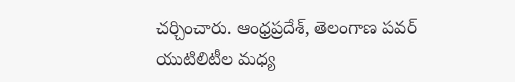చర్చించారు. ఆంధ్రప్రదేశ్, తెలంగాణ పవర్ యుటిలిటీల మధ్య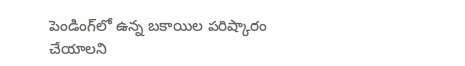పెండింగ్‌లో ఉన్న బకాయిల పరిష్కారం చేయాలని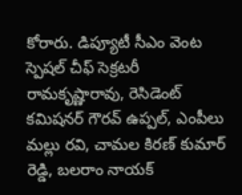కోరారు. డిప్యూటీ సీఎం వెంట స్పెషల్ చీఫ్ సెక్రటరీ రామకృష్ణారావు, రెసిడెంట్ కమిషనర్ గౌరవ్ ఉప్పల్, ఎంపీలు మల్లు రవి, చామల కిరణ్ కుమార్ రెడ్డి, బలరాం నాయక్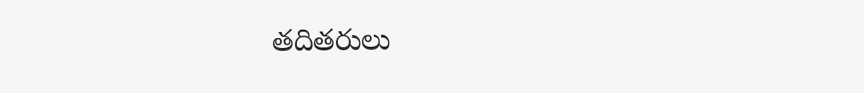తదితరులు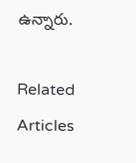ఉన్నారు.

Related Articles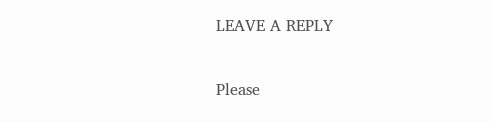LEAVE A REPLY

Please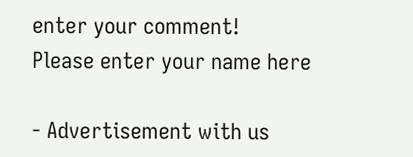enter your comment!
Please enter your name here

- Advertisement with us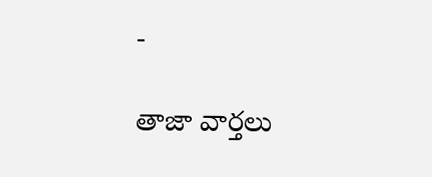-

తాజా వార్తలు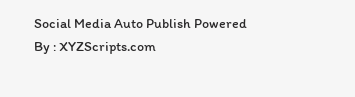Social Media Auto Publish Powered By : XYZScripts.com